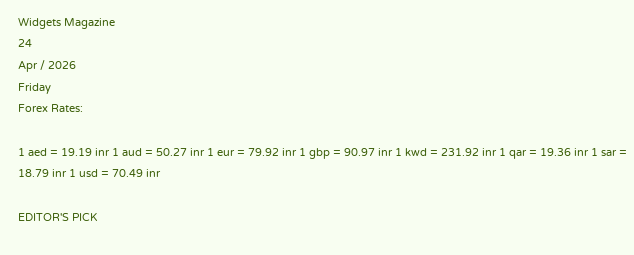Widgets Magazine
24
Apr / 2026
Friday
Forex Rates:

1 aed = 19.19 inr 1 aud = 50.27 inr 1 eur = 79.92 inr 1 gbp = 90.97 inr 1 kwd = 231.92 inr 1 qar = 19.36 inr 1 sar = 18.79 inr 1 usd = 70.49 inr

EDITOR'S PICK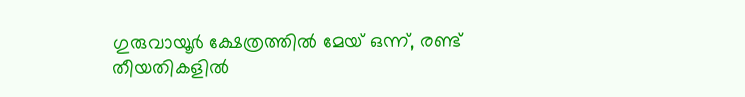ഗുരുവായൂർ ക്ഷേത്രത്തിൽ മേയ് ഒന്ന്, രണ്ട് തീയതികളിൽ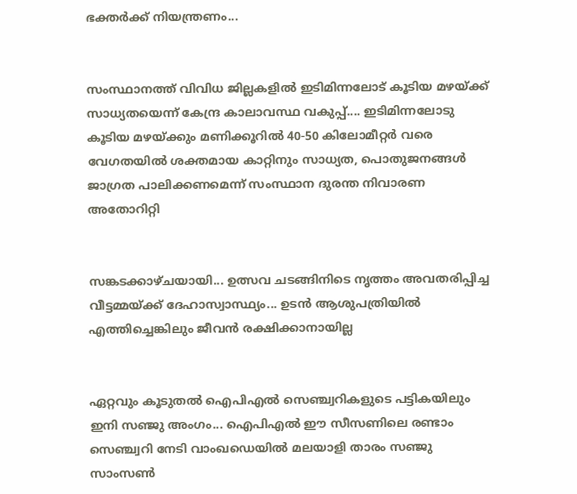ഭക്തർക്ക് നിയന്ത്രണം...


സംസ്ഥാനത്ത് വിവിധ ജില്ലകളിൽ ഇടിമിന്നലോട് കൂടിയ മഴയ്ക്ക് സാധ്യതയെന്ന് കേന്ദ്ര കാലാവസ്ഥ വകുപ്പ്.... ഇടിമിന്നലോടു കൂടിയ മഴയ്ക്കും മണിക്കൂറിൽ 40-50 കിലോമീറ്റർ വരെ വേഗതയിൽ ശക്തമായ കാറ്റിനും സാധ്യത, പൊതുജനങ്ങൾ ജാഗ്രത പാലിക്കണമെന്ന് സംസ്ഥാന ദുരന്ത നിവാരണ അതോറിറ്റി


സങ്കടക്കാഴ്ചയായി... ഉത്സവ ചടങ്ങിനിടെ നൃത്തം അവതരിപ്പിച്ച വീട്ടമ്മയ്ക്ക് ദേഹാസ്വാസ്ഥ്യം... ഉടൻ ആശുപത്രിയിൽ എത്തിച്ചെങ്കിലും ജീവൻ രക്ഷിക്കാനായില്ല


ഏറ്റവും കൂടുതല്‍ ഐപിഎല്‍ സെഞ്ച്വറികളുടെ പട്ടികയിലും ഇനി സഞ്ജു അംഗം... ഐപിഎല്‍ ഈ സീസണിലെ രണ്ടാം സെഞ്ച്വറി നേടി വാംഖഡെയില്‍ മലയാളി താരം സഞ്ജു സാംസണ്‍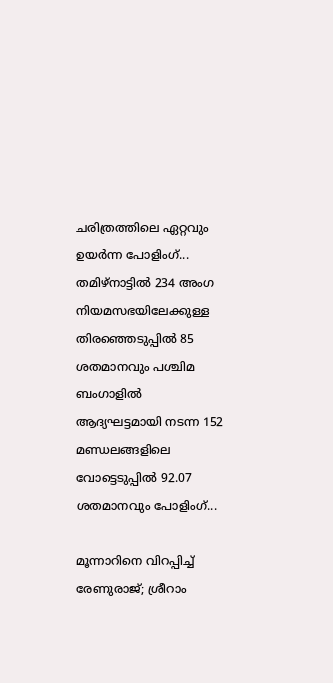ചരിത്രത്തിലെ ഏറ്റവും ഉയർന്ന പോളിംഗ്... തമിഴ്നാട്ടിൽ 234 അംഗ നിയമസഭയിലേക്കുള്ള തിരഞ്ഞെടുപ്പിൽ 85 ശതമാനവും പശ്ചിമ ബംഗാളിൽ ആദ്യഘട്ടമായി നടന്ന 152 മണ്ഡലങ്ങളിലെ വോട്ടെടുപ്പിൽ 92.07 ശതമാനവും പോളിംഗ്...

മൂന്നാറിനെ വിറപ്പിച്ച് രേണുരാജ്; ശ്രീറാം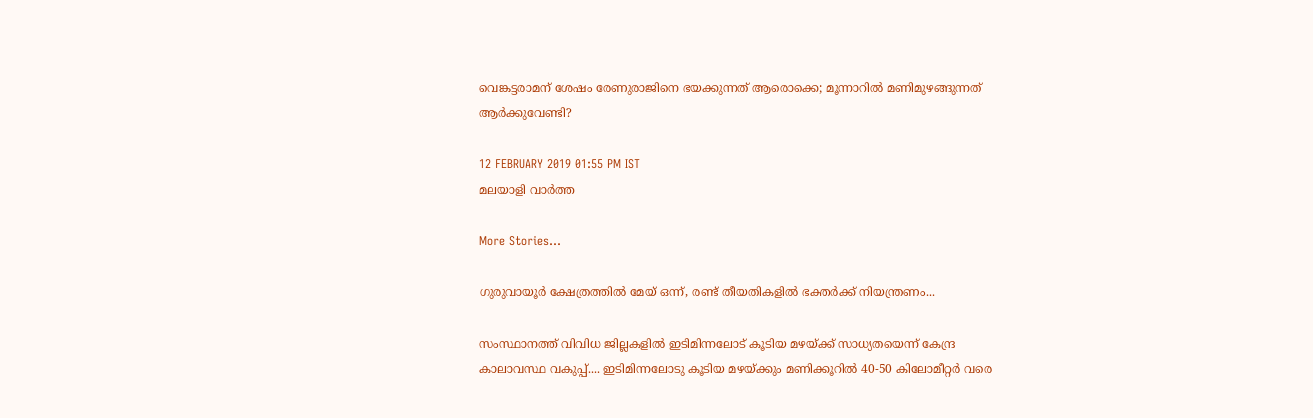വെങ്കട്ടരാമന് ശേഷം രേണുരാജിനെ ഭയക്കുന്നത് ആരൊക്കെ; മൂന്നാറില്‍ മണിമുഴങ്ങുന്നത് ആര്‍ക്കുവേണ്ടി?

12 FEBRUARY 2019 01:55 PM IST
മലയാളി വാര്‍ത്ത

More Stories...

ഗുരുവായൂർ ക്ഷേത്രത്തിൽ മേയ് ഒന്ന്, രണ്ട് തീയതികളിൽ ഭക്തർക്ക് നിയന്ത്രണം...

സംസ്ഥാനത്ത് വിവിധ ജില്ലകളിൽ ഇടിമിന്നലോട് കൂടിയ മഴയ്ക്ക് സാധ്യതയെന്ന് കേന്ദ്ര കാലാവസ്ഥ വകുപ്പ്.... ഇടിമിന്നലോടു കൂടിയ മഴയ്ക്കും മണിക്കൂറിൽ 40-50 കിലോമീറ്റർ വരെ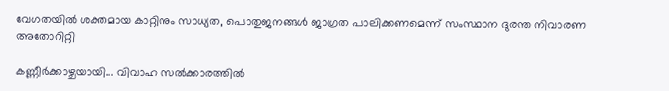വേഗതയിൽ ശക്തമായ കാറ്റിനും സാധ്യത, പൊതുജനങ്ങൾ ജാഗ്രത പാലിക്കണമെന്ന് സംസ്ഥാന ദുരന്ത നിവാരണ അതോറിറ്റി

കണ്ണീർക്കാഴ്ചയായി... വിവാഹ സൽക്കാരത്തിൽ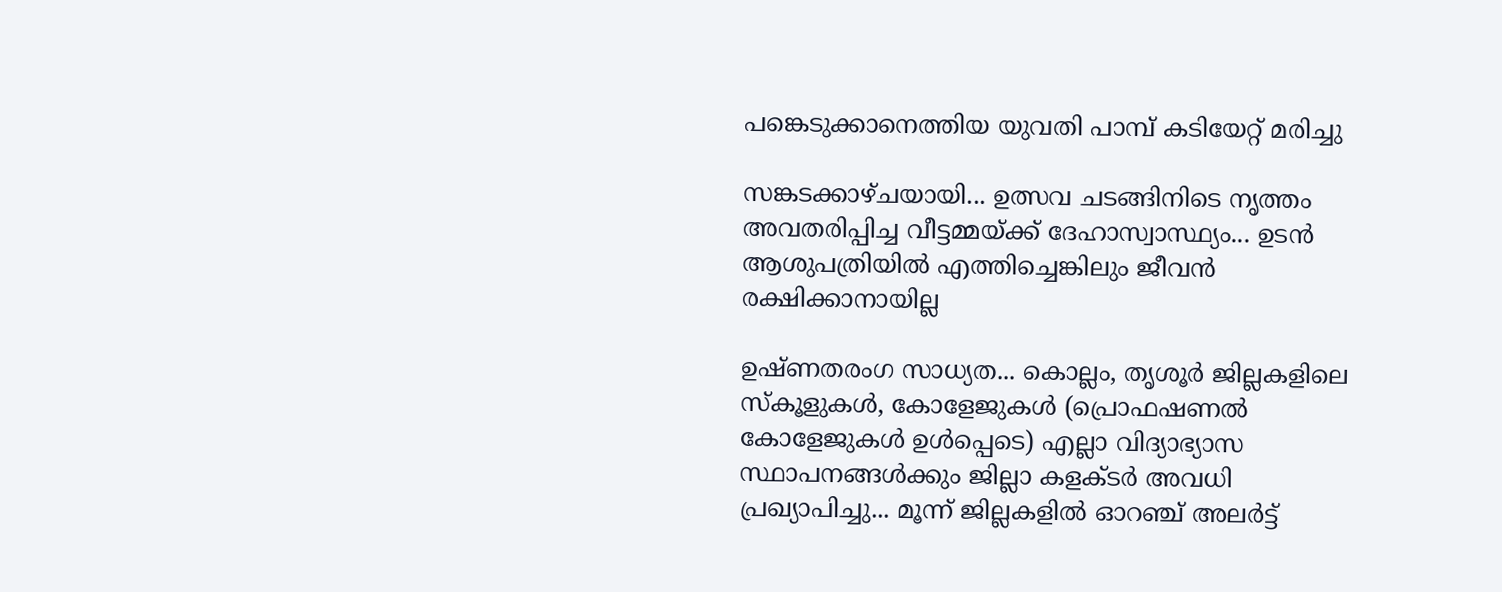പങ്കെടുക്കാനെത്തിയ യുവതി പാമ്പ് കടിയേറ്റ് മരിച്ചു

സങ്കടക്കാഴ്ചയായി... ഉത്സവ ചടങ്ങിനിടെ നൃത്തം അവതരിപ്പിച്ച വീട്ടമ്മയ്ക്ക് ദേഹാസ്വാസ്ഥ്യം... ഉടൻ ആശുപത്രിയിൽ എത്തിച്ചെങ്കിലും ജീവൻ രക്ഷിക്കാനായില്ല

ഉഷ്ണതരംഗ സാധ്യത... കൊല്ലം, തൃശൂർ ജില്ലകളിലെ സ്കൂളുകൾ, കോളേജുകൾ (പ്രൊഫഷണൽ കോളേജുകൾ ഉൾപ്പെടെ) എല്ലാ വിദ്യാഭ്യാസ സ്ഥാപനങ്ങൾക്കും ജില്ലാ കളക്ടർ അവധി പ്രഖ്യാപിച്ചു... മൂന്ന് ജില്ലകളിൽ ഓറഞ്ച് അലർട്ട്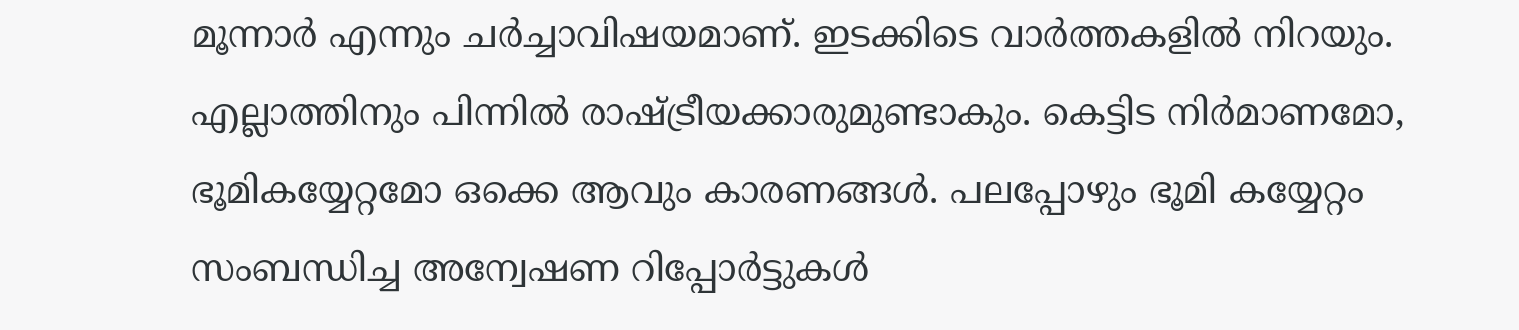മൂന്നാര്‍ എന്നും ചര്‍ച്ചാവിഷയമാണ്. ഇടക്കിടെ വാര്‍ത്തകളില്‍ നിറയും. എല്ലാത്തിനും പിന്നില്‍ രാഷ്ട്രീയക്കാരുമുണ്ടാകും. കെട്ടിട നിര്‍മാണമോ, ഭൂമികയ്യേറ്റമോ ഒക്കെ ആവും കാരണങ്ങള്‍. പലപ്പോഴും ഭൂമി കയ്യേറ്റം സംബന്ധിച്ച അന്വേഷണ റിപ്പോര്‍ട്ടുകള്‍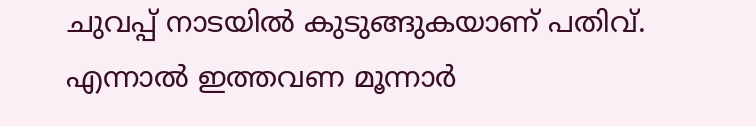ചുവപ്പ് നാടയില്‍ കുടുങ്ങുകയാണ് പതിവ്. എന്നാൽ ഇത്തവണ മൂന്നാര്‍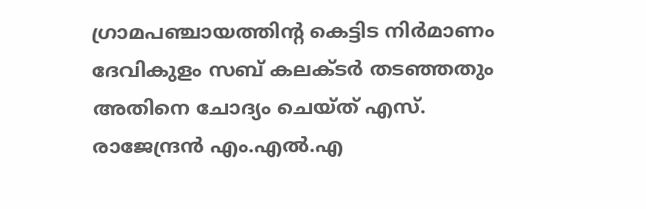ഗ്രാമപഞ്ചായത്തിന്റ കെട്ടിട നിര്‍മാണം ദേവികുളം സബ് കലക്ടര്‍ തടഞ്ഞതും അതിനെ ചോദ്യം ചെയ്ത് എസ്. രാജേന്ദ്രന്‍ എം.എല്‍.എ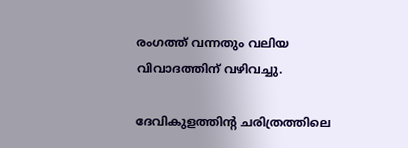രംഗത്ത് വന്നതും വലിയ വിവാദത്തിന് വഴിവച്ചു.

ദേവികുളത്തിന്റ ചരിത്രത്തിലെ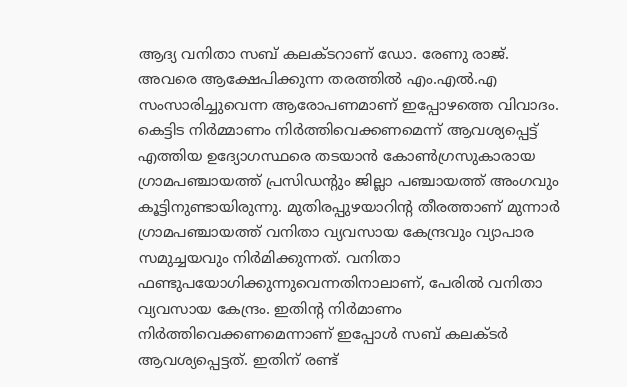ആദ്യ വനിതാ സബ് കലക്ടറാണ് ഡോ. രേണു രാജ്. അവരെ ആക്ഷേപിക്കുന്ന തരത്തില്‍ എം.എല്‍.എ സംസാരിച്ചുവെന്ന ആരോപണമാണ് ഇപ്പോഴത്തെ വിവാദം. കെട്ടിട നിര്‍മ്മാണം നിര്‍ത്തിവെക്കണമെന്ന് ആവശ്യപ്പെട്ട് എത്തിയ ഉദ്യോഗസ്ഥരെ തടയാന്‍ കോണ്‍ഗ്രസുകാരായ ഗ്രാമപഞ്ചായത്ത് പ്രസിഡന്റും ജില്ലാ പഞ്ചായത്ത് അംഗവും കൂട്ടിനുണ്ടായിരുന്നു. മുതിരപ്പുഴയാറിന്റ തീരത്താണ് മുന്നാര്‍ ഗ്രാമപഞ്ചായത്ത് വനിതാ വ്യവസായ കേന്ദ്രവും വ്യാപാര സമുച്ചയവും നിര്‍മിക്കുന്നത്. വനിതാ ഫണ്ടുപയോഗിക്കുന്നുവെന്നതിനാലാണ്, പേരില്‍ വനിതാ വ്യവസായ കേന്ദ്രം. ഇതിന്റ നിര്‍മാണം നിര്‍ത്തിവെക്കണമെന്നാണ് ഇപ്പോള്‍ സബ് കലക്ടര്‍ ആവശ്യപ്പെട്ടത്. ഇതിന് രണ്ട്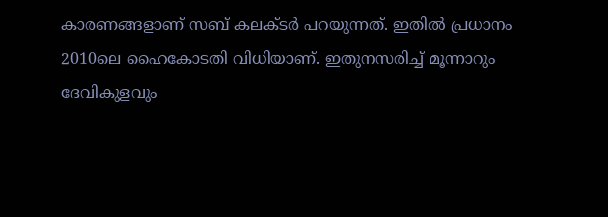കാരണങ്ങളാണ് സബ് കലക്ടര്‍ പറയുന്നത്. ഇതില്‍ പ്രധാനം 2010ലെ ഹൈകോടതി വിധിയാണ്. ഇതുനസരിച്ച് മൂന്നാറും ദേവികുളവും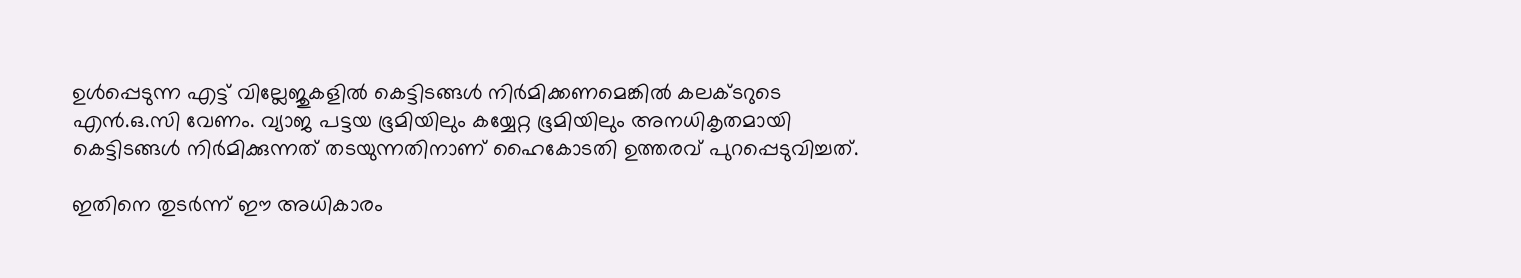ഉള്‍പ്പെടുന്ന എട്ട് വില്ലേജുകളില്‍ കെട്ടിടങ്ങള്‍ നിര്‍മിക്കണമെങ്കില്‍ കലക്ടറുടെ എന്‍.ഒ.സി വേണം. വ്യാജ പട്ടയ ഭൂമിയിലും കയ്യേറ്റ ഭൂമിയിലും അനധികൃതമായി കെട്ടിടങ്ങള്‍ നിര്‍മിക്കുന്നത് തടയുന്നതിനാണ് ഹൈകോടതി ഉത്തരവ് പുറപ്പെടുവിച്ചത്.

ഇതിനെ തുടര്‍ന്ന് ഈ അധികാരം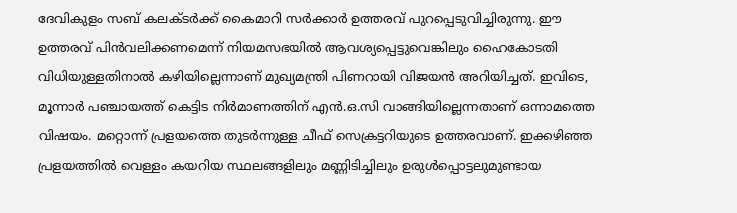ദേവികുളം സബ് കലക്ടര്‍ക്ക് കൈമാറി സര്‍ക്കാര്‍ ഉത്തരവ് പുറപ്പെടുവിച്ചിരുന്നു. ഈ ഉത്തരവ് പിന്‍വലിക്കണമെന്ന് നിയമസഭയില്‍ ആവശ്യപ്പെട്ടുവെങ്കിലും ഹൈകോടതി വിധിയുള്ളതിനാല്‍ കഴിയില്ലെന്നാണ് മുഖ്യമന്ത്രി പിണറായി വിജയന്‍ അറിയിച്ചത്. ഇവിടെ, മൂന്നാര്‍ പഞ്ചായത്ത് കെട്ടിട നിര്‍മാണത്തിന് എന്‍.ഒ.സി വാങ്ങിയില്ലെന്നതാണ് ഒന്നാമത്തെ വിഷയം. മറ്റൊന്ന് പ്രളയത്തെ തുടര്‍ന്നുള്ള ചീഫ് സെക്രട്ടറിയുടെ ഉത്തരവാണ്. ഇക്കഴിഞ്ഞ പ്രളയത്തില്‍ വെള്ളം കയറിയ സ്ഥലങ്ങളിലും മണ്ണിടിച്ചിലും ഉരുള്‍പ്പൊട്ടലുമുണ്ടായ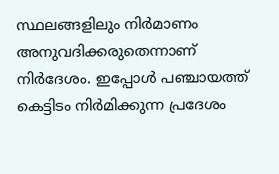സ്ഥലങ്ങളിലും നിര്‍മാണം അനുവദിക്കരുതെന്നാണ് നിര്‍ദേശം. ഇപ്പോള്‍ പഞ്ചായത്ത് കെട്ടിടം നിര്‍മിക്കുന്ന പ്രദേശം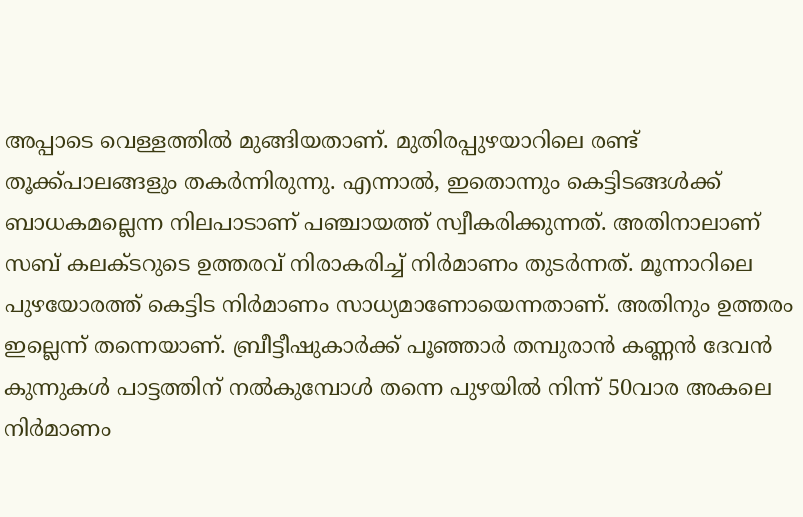അപ്പാടെ വെള്ളത്തില്‍ മുങ്ങിയതാണ്. മുതിരപ്പുഴയാറിലെ രണ്ട് തൂക്ക്പാലങ്ങളും തകര്‍ന്നിരുന്നു. എന്നാല്‍, ഇതൊന്നും കെട്ടിടങ്ങള്‍ക്ക് ബാധകമല്ലെന്ന നിലപാടാണ് പഞ്ചായത്ത് സ്വീകരിക്കുന്നത്. അതിനാലാണ് സബ് കലക്ടറുടെ ഉത്തരവ് നിരാകരിച്ച് നിര്‍മാണം തുടര്‍ന്നത്. മൂന്നാറിലെ പുഴയോരത്ത് കെട്ടിട നിര്‍മാണം സാധ്യമാണോയെന്നതാണ്. അതിനും ഉത്തരം ഇല്ലെന്ന് തന്നെയാണ്. ബ്രീട്ടീഷുകാര്‍ക്ക് പൂഞ്ഞാര്‍ തമ്പുരാന്‍ കണ്ണന്‍ ദേവന്‍ കുന്നുകള്‍ പാട്ടത്തിന് നല്‍കുമ്പോള്‍ തന്നെ പുഴയില്‍ നിന്ന് 50വാര അകലെ നിര്‍മാണം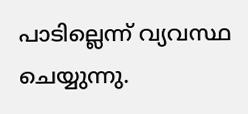പാടില്ലെന്ന് വ്യവസ്ഥ ചെയ്യുന്നു.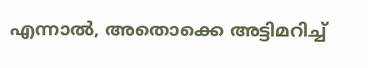എന്നാല്‍, അതൊക്കെ അട്ടിമറിച്ച്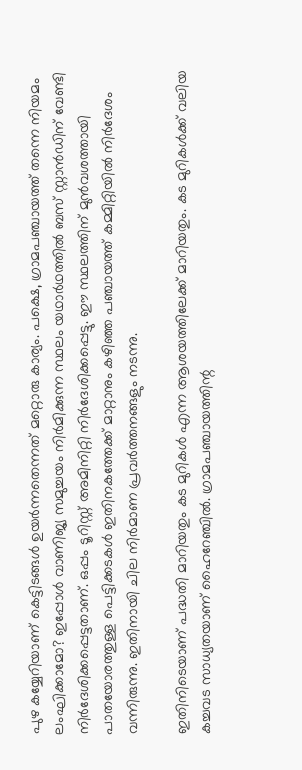പുഴ കയ്യേറിയാണ് കെട്ടിടങ്ങള്‍ ഉയര്‍ന്നതെന്നത് മറ്റൊരു കാര്യം. പക്ഷെ, ഗ്രാമപഞ്ചായത്ത് തന്നെ നിയമം ലംഘിക്കാമോ? ഇപ്പോള്‍ വാണിജ്യ സമുച്ചയം നിര്‍മിക്കുന്ന സ്ഥലം യഥാര്‍ഥത്തില്‍ ബസ് സ്റ്റാന്‍ഡിന് വേണ്ടി നിര്‍ദേശിക്കപ്പെട്ടതാണ്. ഒപ്പം ടൂറിസ്റ്റ് അമിനിറ്റി നിര്‍ദേശിക്കപ്പെട്ടു. ഈ സ്ഥലത്തിന് മുന്‍വശത്തായി പാതയോരത്തുള്ള പെട്ടിക്കടകള്‍ ഇതിനകത്തേക്ക് മാറ്റാനും കഴിഞ്ഞ പഞ്ചായത്ത് കമ്മിറ്റിയില്‍ നിര്‍ദേശം വന്നിരുന്നു. ഇതിനായി ചില നിര്‍മാണ പ്രവര്‍ത്തനങ്ങളും നടന്നു.

ഇതിനിടെയാണ് പദ്ധതി മാറിയതും കട മുറികള്‍ എന്ന ആശയത്തിലേക്ക് മാറിയതും. കട മുറികള്‍ക്ക് വലിയ കച്ചവട സാധ്യതയാണ് ഹൈറേഞ്ചില്‍. ഗ്രാമപഞ്ചായത്തിന്റ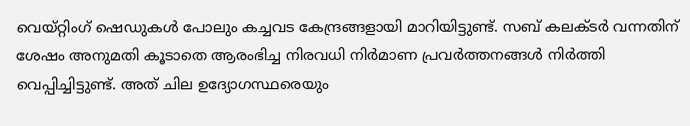വെയ്റ്റിംഗ് ഷെഡുകള്‍ പോലും കച്ചവട കേന്ദ്രങ്ങളായി മാറിയിട്ടുണ്ട്. സബ് കലക്ടര്‍ വന്നതിന് ശേഷം അനുമതി കൂടാതെ ആരംഭിച്ച നിരവധി നിര്‍മാണ പ്രവര്‍ത്തനങ്ങള്‍ നിര്‍ത്തി വെപ്പിച്ചിട്ടുണ്ട്. അത് ചില ഉദ്യോഗസ്ഥരെയും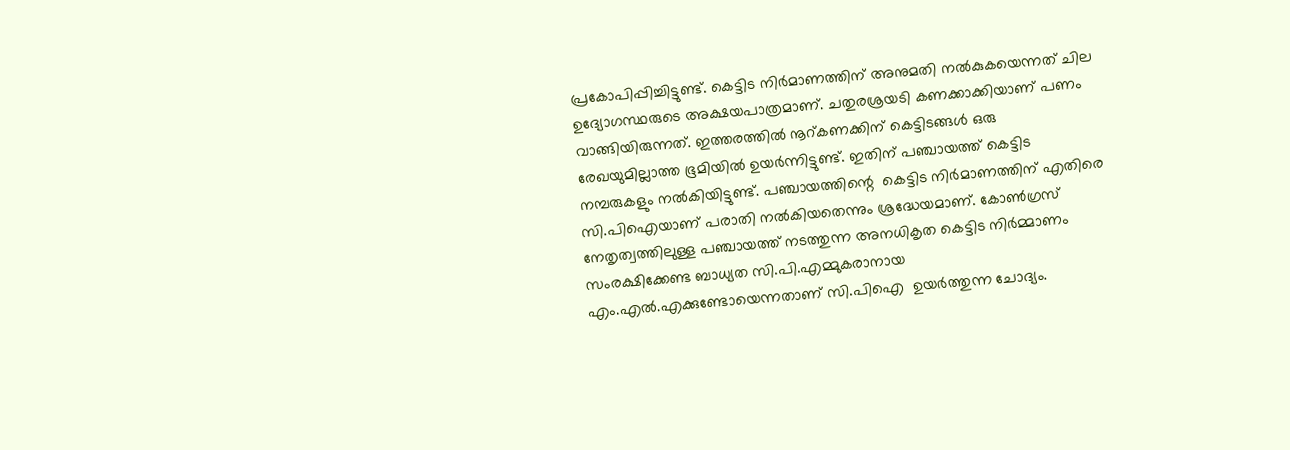പ്രകോപിപ്പിച്ചിട്ടുണ്ട്. കെട്ടിട നിര്‍മാണത്തിന് അനുമതി നല്‍കുകയെന്നത് ചില ഉദ്യോഗസ്ഥരുടെ അക്ഷയപാത്രമാണ്. ചതുരശ്രയടി കണക്കാക്കിയാണ് പണം വാങ്ങിയിരുന്നത്. ഇത്തരത്തില്‍ നൂറ്കണക്കിന് കെട്ടിടങ്ങള്‍ ഒരു രേഖയുമില്ലാത്ത ഭൂമിയില്‍ ഉയര്‍ന്നിട്ടുണ്ട്. ഇതിന് പഞ്ചായത്ത് കെട്ടിട നമ്പരുകളും നല്‍കിയിട്ടുണ്ട്. പഞ്ചായത്തിന്റെ  കെട്ടിട നിര്‍മാണത്തിന് എതിരെ സി.പിഐയാണ് പരാതി നല്‍കിയതെന്നും ശ്രദ്ധേയമാണ്. കോണ്‍ഗ്രസ് നേതൃത്വത്തിലുള്ള പഞ്ചായത്ത് നടത്തുന്ന അനധികൃത കെട്ടിട നിര്‍മ്മാണം സംരക്ഷിക്കേണ്ട ബാധ്യത സി.പി.എമ്മുകരാനായ എം.എല്‍.എക്കുണ്ടോയെന്നതാണ് സി.പിഐ  ഉയര്‍ത്തുന്ന ചോദ്യം.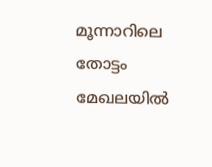മൂന്നാറിലെ തോട്ടം മേഖലയില്‍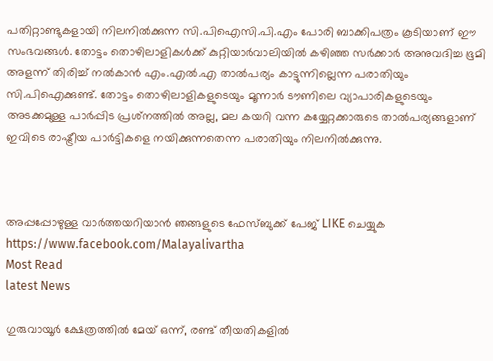പതിറ്റാണ്ടുകളായി നിലനില്‍ക്കുന്ന സി.പിഐസി.പി.എം പോരി ബാക്കിപത്രം കൂടിയാണ് ഈ സംഭവങ്ങള്‍. തോട്ടം തൊഴിലാളികള്‍ക്ക് കുറ്റിയാര്‍വാലിയില്‍ കഴിഞ്ഞ സര്‍ക്കാര്‍ അനുവദിച്ച ഭൂമി അളന്ന് തിരിച്ച് നല്‍കാന്‍ എം.എല്‍.എ താല്‍പര്യം കാട്ടുന്നില്ലെന്ന പരാതിയും സി.പിഐക്കുണ്ട്. തോട്ടം തൊഴിലാളികളുടെയും മൂന്നാര്‍ ടൗണിലെ വ്യാപാരികളുടെയും അടക്കമുള്ള പാര്‍പ്പിട പ്രശ്‌നത്തില്‍ അല്ല, മല കയറി വന്ന കയ്യേറ്റക്കാരുടെ താല്‍പര്യങ്ങളാണ് ഇവിടെ രാഷ്ട്രീയ പാര്‍ട്ടികളെ നയിക്കുന്നതെന്ന പരാതിയും നിലനില്‍ക്കുന്നു.



അപ്പപ്പോഴുള്ള വാര്‍ത്തയറിയാന്‍ ഞങ്ങളുടെ ഫേസ്‌ബുക്ക്‌ പേജ് LIKE ചെയ്യുക
https://www.facebook.com/Malayalivartha
Most Read
latest News

ഗുരുവായൂർ ക്ഷേത്രത്തിൽ മേയ് ഒന്ന്, രണ്ട് തീയതികളിൽ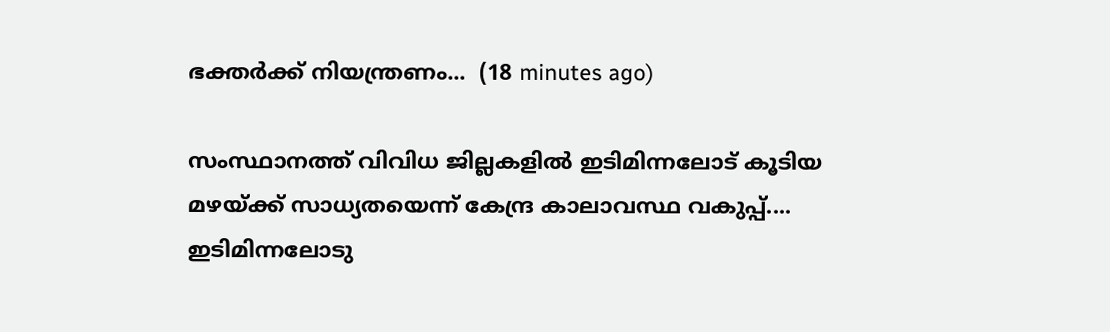ഭക്തർക്ക് നിയന്ത്രണം...  (18 minutes ago)

സംസ്ഥാനത്ത് വിവിധ ജില്ലകളിൽ ഇടിമിന്നലോട് കൂടിയ മഴയ്ക്ക് സാധ്യതയെന്ന് കേന്ദ്ര കാലാവസ്ഥ വകുപ്പ്.... ഇടിമിന്നലോടു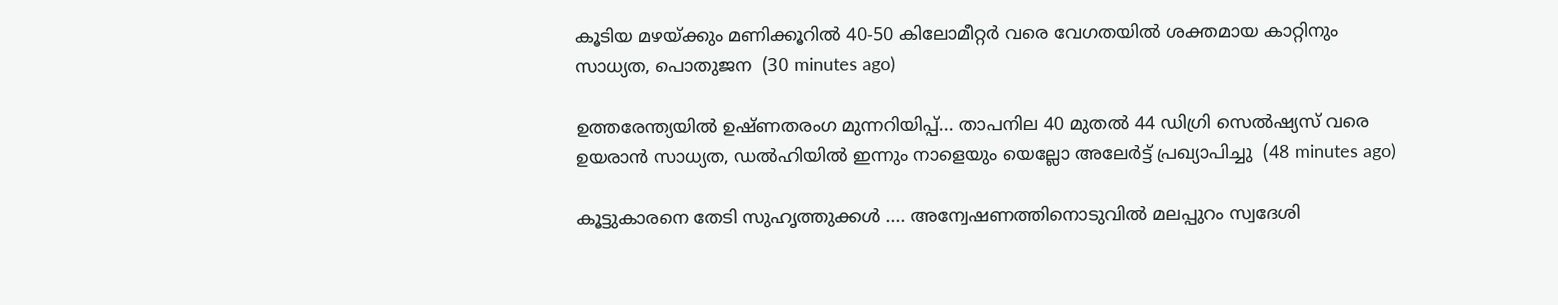കൂടിയ മഴയ്ക്കും മണിക്കൂറിൽ 40-50 കിലോമീറ്റർ വരെ വേഗതയിൽ ശക്തമായ കാറ്റിനും സാധ്യത, പൊതുജന  (30 minutes ago)

ഉത്തരേന്ത്യയിൽ ഉഷ്ണതരംഗ മുന്നറിയിപ്പ്... താപനില 40 മുതൽ 44 ഡിഗ്രി സെൽഷ്യസ് വരെ ഉയരാൻ സാധ്യത, ഡൽഹിയിൽ ഇന്നും നാളെയും യെല്ലോ അലേർട്ട് പ്രഖ്യാപിച്ചു  (48 minutes ago)

കൂട്ടുകാരനെ തേടി സുഹൃത്തുക്കൾ .... അന്വേഷണത്തിനൊടുവിൽ മലപ്പുറം സ്വദേശി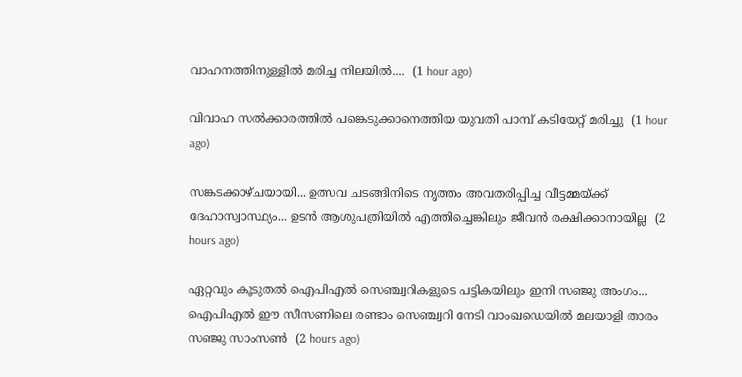വാഹനത്തിനുള്ളിൽ മരിച്ച നിലയിൽ....  (1 hour ago)

വിവാഹ സൽക്കാരത്തിൽ പങ്കെടുക്കാനെത്തിയ യുവതി പാമ്പ് കടിയേറ്റ് മരിച്ചു  (1 hour ago)

സങ്കടക്കാഴ്ചയായി... ഉത്സവ ചടങ്ങിനിടെ നൃത്തം അവതരിപ്പിച്ച വീട്ടമ്മയ്ക്ക് ദേഹാസ്വാസ്ഥ്യം... ഉടൻ ആശുപത്രിയിൽ എത്തിച്ചെങ്കിലും ജീവൻ രക്ഷിക്കാനായില്ല  (2 hours ago)

ഏറ്റവും കൂടുതല്‍ ഐപിഎല്‍ സെഞ്ച്വറികളുടെ പട്ടികയിലും ഇനി സഞ്ജു അംഗം... ഐപിഎല്‍ ഈ സീസണിലെ രണ്ടാം സെഞ്ച്വറി നേടി വാംഖഡെയില്‍ മലയാളി താരം സഞ്ജു സാംസണ്‍  (2 hours ago)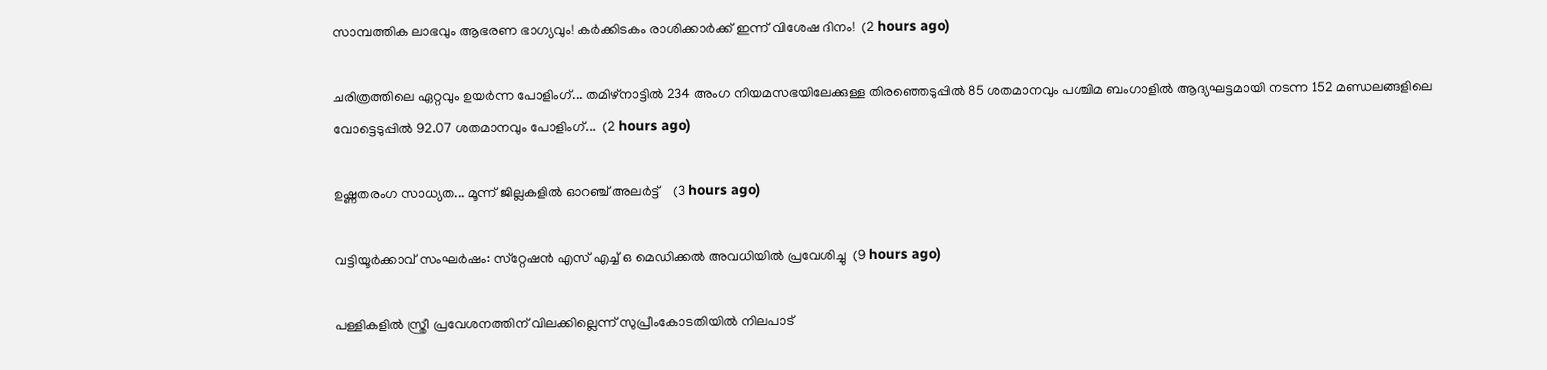സാമ്പത്തിക ലാഭവും ആഭരണ ഭാഗ്യവും! കർക്കിടകം രാശിക്കാർക്ക് ഇന്ന് വിശേഷ ദിനം!  (2 hours ago)

ചരിത്രത്തിലെ ഏറ്റവും ഉയർന്ന പോളിംഗ്... തമിഴ്നാട്ടിൽ 234 അംഗ നിയമസഭയിലേക്കുള്ള തിരഞ്ഞെടുപ്പിൽ 85 ശതമാനവും പശ്ചിമ ബംഗാളിൽ ആദ്യഘട്ടമായി നടന്ന 152 മണ്ഡലങ്ങളിലെ വോട്ടെടുപ്പിൽ 92.07 ശതമാനവും പോളിംഗ്...  (2 hours ago)

ഉഷ്ണതരംഗ സാധ്യത... മൂന്ന് ജില്ലകളിൽ ഓറഞ്ച് അലർട്ട്    (3 hours ago)

വട്ടിയൂര്‍ക്കാവ് സംഘര്‍ഷം: സ്‌റ്റേഷന്‍ എസ് എച്ച് ഒ മെഡിക്കല്‍ അവധിയില്‍ പ്രവേശിച്ചു  (9 hours ago)

പള്ളികളില്‍ സ്ത്രീ പ്രവേശനത്തിന് വിലക്കില്ലെന്ന് സുപ്രീംകോടതിയില്‍ നിലപാട്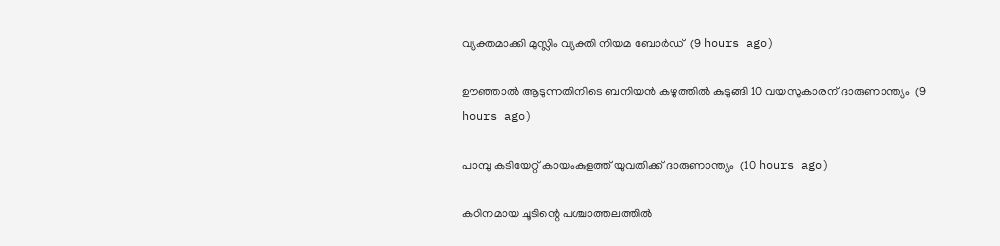വ്യക്തമാക്കി മുസ്ലിം വ്യക്തി നിയമ ബോര്‍ഡ്  (9 hours ago)

ഊഞ്ഞാല്‍ ആടുന്നതിനിടെ ബനിയന്‍ കഴുത്തില്‍ കുടുങ്ങി 10 വയസുകാരന് ദാരുണാന്ത്യം  (9 hours ago)

പാമ്പു കടിയേറ്റ് കായംകുളത്ത് യുവതിക്ക് ദാരുണാന്ത്യം  (10 hours ago)

കഠിനമായ ചൂടിന്റെ പശ്ചാത്തലത്തില്‍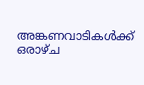അങ്കണവാടികള്‍ക്ക് ഒരാഴ്ച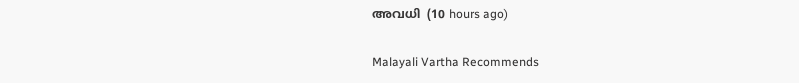അവധി  (10 hours ago)

Malayali Vartha Recommends